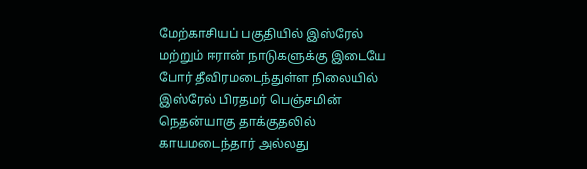மேற்காசியப் பகுதியில் இஸ்ரேல் மற்றும் ஈரான் நாடுகளுக்கு இடையே போர் தீவிரமடைந்துள்ள நிலையில் இஸ்ரேல் பிரதமர் பெஞ்சமின் நெதன்யாகு தாக்குதலில் காயமடைந்தார் அல்லது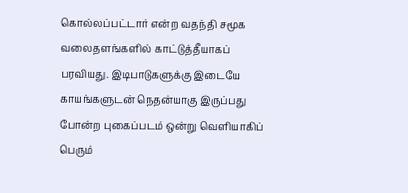கொல்லப்பட்டார் என்ற வதந்தி சமூக வலைதளங்களில் காட்டுத்தீயாகப் பரவியது. இடிபாடுகளுக்கு இடையே காயங்களுடன் நெதன்யாகு இருப்பது போன்ற புகைப்படம் ஒன்று வெளியாகிப் பெரும்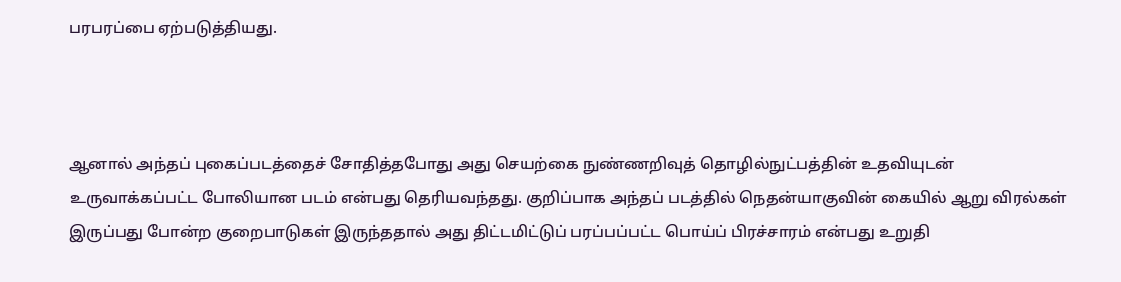பரபரப்பை ஏற்படுத்தியது.



ஆனால் அந்தப் புகைப்படத்தைச் சோதித்தபோது அது செயற்கை நுண்ணறிவுத் தொழில்நுட்பத்தின் உதவியுடன் உருவாக்கப்பட்ட போலியான படம் என்பது தெரியவந்தது. குறிப்பாக அந்தப் படத்தில் நெதன்யாகுவின் கையில் ஆறு விரல்கள் இருப்பது போன்ற குறைபாடுகள் இருந்ததால் அது திட்டமிட்டுப் பரப்பப்பட்ட பொய்ப் பிரச்சாரம் என்பது உறுதி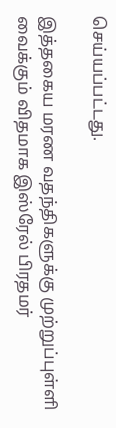செய்யப்பட்டது.

இத்தகைய மரண வதந்திகளுக்கு முற்றுப்புள்ளி வைக்கும் விதமாக இஸ்ரேல் பிரதமர்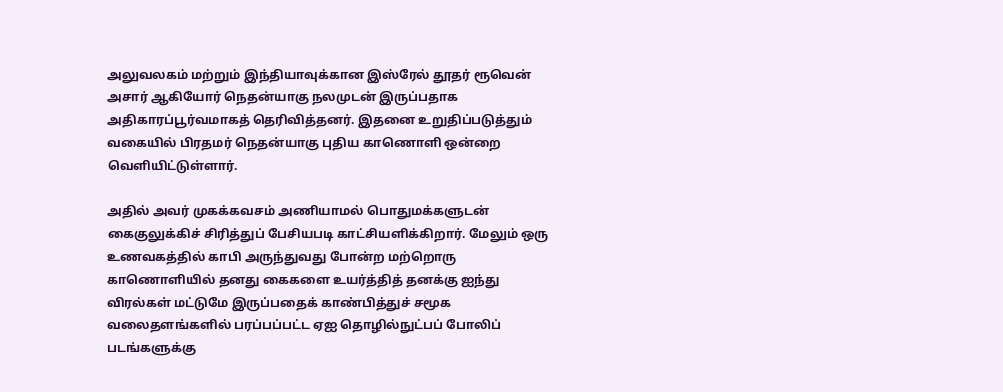அலுவலகம் மற்றும் இந்தியாவுக்கான இஸ்ரேல் தூதர் ரூவென் அசார் ஆகியோர் நெதன்யாகு நலமுடன் இருப்பதாக அதிகாரப்பூர்வமாகத் தெரிவித்தனர். இதனை உறுதிப்படுத்தும் வகையில் பிரதமர் நெதன்யாகு புதிய காணொளி ஒன்றை வெளியிட்டுள்ளார்.

அதில் அவர் முகக்கவசம் அணியாமல் பொதுமக்களுடன் கைகுலுக்கிச் சிரித்துப் பேசியபடி காட்சியளிக்கிறார். மேலும் ஒரு உணவகத்தில் காபி அருந்துவது போன்ற மற்றொரு காணொளியில் தனது கைகளை உயர்த்தித் தனக்கு ஐந்து விரல்கள் மட்டுமே இருப்பதைக் காண்பித்துச் சமூக வலைதளங்களில் பரப்பப்பட்ட ஏஐ தொழில்நுட்பப் போலிப் படங்களுக்கு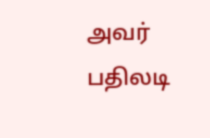அவர் பதிலடி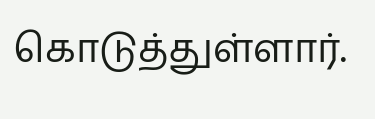கொடுத்துள்ளார்.